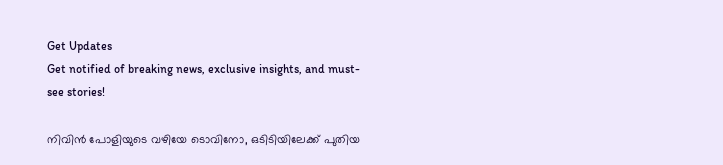Get Updates
Get notified of breaking news, exclusive insights, and must-see stories!

നിവിന്‍ പോളിയുടെ വഴിയേ ടൊവിനോ, ഒടിടിയിലേക്ക് പുതിയ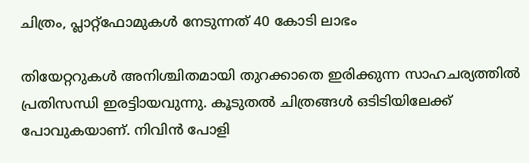ചിത്രം, പ്ലാറ്റ്‌ഫോമുകള്‍ നേടുന്നത് 40 കോടി ലാഭം

തിയേറ്ററുകള്‍ അനിശ്ചിതമായി തുറക്കാതെ ഇരിക്കുന്ന സാഹചര്യത്തില്‍ പ്രതിസന്ധി ഇരട്ടിായവുന്നു. കൂടുതല്‍ ചിത്രങ്ങള്‍ ഒടിടിയിലേക്ക് പോവുകയാണ്. നിവിന്‍ പോളി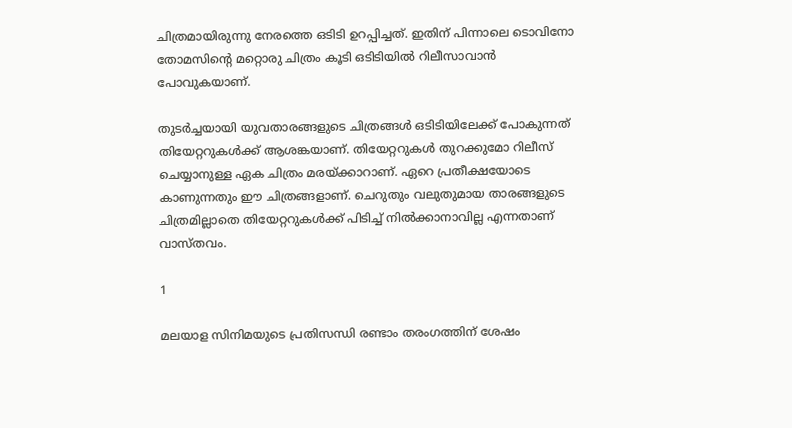ചിത്രമായിരുന്നു നേരത്തെ ഒടിടി ഉറപ്പിച്ചത്. ഇതിന് പിന്നാലെ ടൊവിനോ തോമസിന്റെ മറ്റൊരു ചിത്രം കൂടി ഒടിടിയില്‍ റിലീസാവാന്‍ പോവുകയാണ്.

തുടര്‍ച്ചയായി യുവതാരങ്ങളുടെ ചിത്രങ്ങള്‍ ഒടിടിയിലേക്ക് പോകുന്നത് തിയേറ്ററുകള്‍ക്ക് ആശങ്കയാണ്. തിയേറ്ററുകള്‍ തുറക്കുമോ റിലീസ് ചെയ്യാനുള്ള ഏക ചിത്രം മരയ്ക്കാറാണ്. ഏറെ പ്രതീക്ഷയോടെ കാണുന്നതും ഈ ചിത്രങ്ങളാണ്. ചെറുതും വലുതുമായ താരങ്ങളുടെ ചിത്രമില്ലാതെ തിയേറ്ററുകള്‍ക്ക് പിടിച്ച് നില്‍ക്കാനാവില്ല എന്നതാണ് വാസ്തവം.

1

മലയാള സിനിമയുടെ പ്രതിസന്ധി രണ്ടാം തരംഗത്തിന് ശേഷം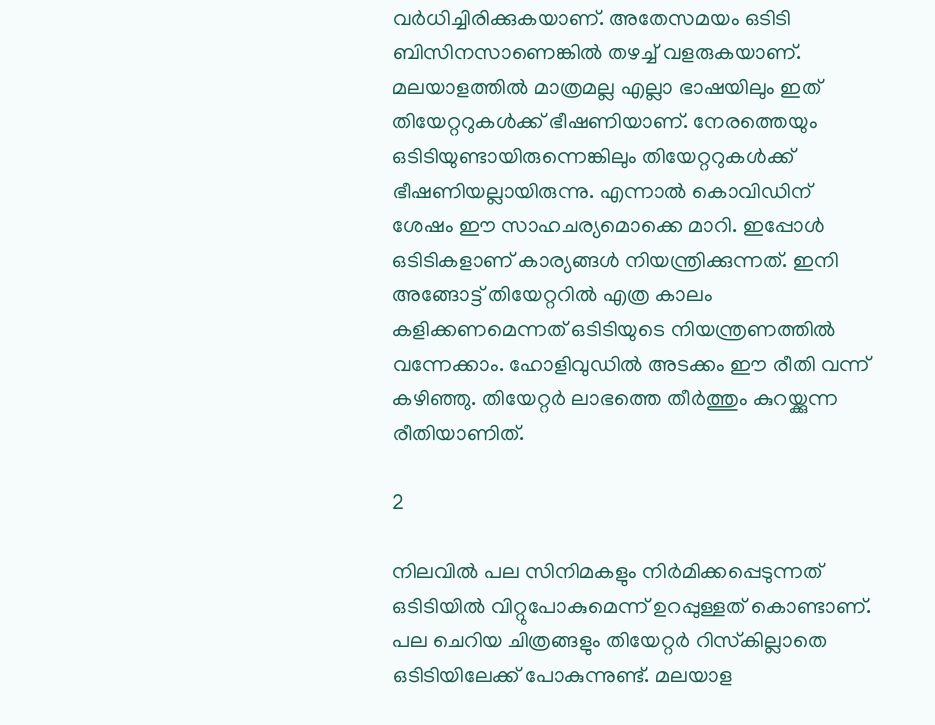വര്‍ധിച്ചിരിക്കുകയാണ്. അതേസമയം ഒടിടി ബിസിനസാണെങ്കില്‍ തഴച്ച് വളരുകയാണ്. മലയാളത്തില്‍ മാത്രമല്ല എല്ലാ ഭാഷയിലും ഇത് തിയേറ്ററുകള്‍ക്ക് ഭീഷണിയാണ്. നേരത്തെയും ഒടിടിയുണ്ടായിരുന്നെങ്കിലും തിയേറ്ററുകള്‍ക്ക് ഭീഷണിയല്ലായിരുന്നു. എന്നാല്‍ കൊവിഡിന് ശേഷം ഈ സാഹചര്യമൊക്കെ മാറി. ഇപ്പോള്‍ ഒടിടികളാണ് കാര്യങ്ങള്‍ നിയന്ത്രിക്കുന്നത്. ഇനി അങ്ങോട്ട് തിയേറ്ററില്‍ എത്ര കാലം കളിക്കണമെന്നത് ഒടിടിയുടെ നിയന്ത്രണത്തില്‍ വന്നേക്കാം. ഹോളിവുഡില്‍ അടക്കം ഈ രീതി വന്ന് കഴിഞ്ഞു. തിയേറ്റര്‍ ലാഭത്തെ തീര്‍ത്തും കുറയ്ക്കുന്ന രീതിയാണിത്.

2

നിലവില്‍ പല സിനിമകളും നിര്‍മിക്കപ്പെടുന്നത് ഒടിടിയില്‍ വിറ്റുപോകുമെന്ന് ഉറപ്പുള്ളത് കൊണ്ടാണ്. പല ചെറിയ ചിത്രങ്ങളും തിയേറ്റര്‍ റിസ്‌കില്ലാതെ ഒടിടിയിലേക്ക് പോകുന്നുണ്ട്. മലയാള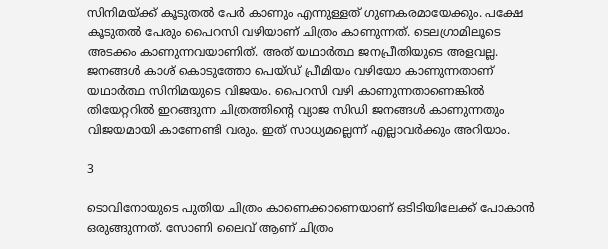സിനിമയ്ക്ക് കൂടുതല്‍ പേര്‍ കാണും എന്നുള്ളത് ഗുണകരമായേക്കും. പക്ഷേ കൂടുതല്‍ പേരും പൈറസി വഴിയാണ് ചിത്രം കാണുന്നത്. ടെലഗ്രാമിലൂടെ അടക്കം കാണുന്നവയാണിത്. അത് യഥാര്‍ത്ഥ ജനപ്രീതിയുടെ അളവല്ല. ജനങ്ങള്‍ കാശ് കൊടുത്തോ പെയ്ഡ് പ്രീമിയം വഴിയോ കാണുന്നതാണ് യഥാര്‍ത്ഥ സിനിമയുടെ വിജയം. പൈറസി വഴി കാണുന്നതാണെങ്കില്‍ തിയേറ്ററില്‍ ഇറങ്ങുന്ന ചിത്രത്തിന്റെ വ്യാജ സിഡി ജനങ്ങള്‍ കാണുന്നതും വിജയമായി കാണേണ്ടി വരും. ഇത് സാധ്യമല്ലെന്ന് എല്ലാവര്‍ക്കും അറിയാം.

3

ടൊവിനോയുടെ പുതിയ ചിത്രം കാണെക്കാണെയാണ് ഒടിടിയിലേക്ക് പോകാന്‍ ഒരുങ്ങുന്നത്. സോണി ലൈവ് ആണ് ചിത്രം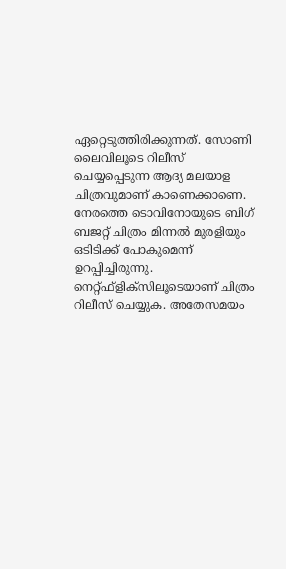ഏറ്റെടുത്തിരിക്കുന്നത്. സോണി ലൈവിലൂടെ റിലീസ് ചെയ്യപ്പെടുന്ന ആദ്യ മലയാള ചിത്രവുമാണ് കാണെക്കാണെ. നേരത്തെ ടൊവിനോയുടെ ബിഗ് ബജറ്റ് ചിത്രം മിന്നല്‍ മുരളിയും ഒടിടിക്ക് പോകുമെന്ന് ഉറപ്പിച്ചിരുന്നു. നെറ്റ്ഫ്‌ളിക്‌സിലൂടെയാണ് ചിത്രം റിലീസ് ചെയ്യുക. അതേസമയം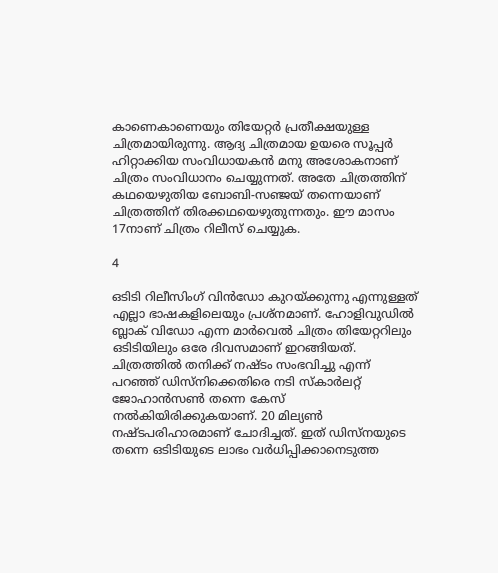കാണെകാണെയും തിയേറ്റര്‍ പ്രതീക്ഷയുള്ള ചിത്രമായിരുന്നു. ആദ്യ ചിത്രമായ ഉയരെ സൂപ്പര്‍ ഹിറ്റാക്കിയ സംവിധായകന്‍ മനു അശോകനാണ് ചിത്രം സംവിധാനം ചെയ്യുന്നത്. അതേ ചിത്രത്തിന് കഥയെഴുതിയ ബോബി-സഞ്ജയ് തന്നെയാണ് ചിത്രത്തിന് തിരക്കഥയെഴുതുന്നതും. ഈ മാസം 17നാണ് ചിത്രം റിലീസ് ചെയ്യുക.

4

ഒടിടി റിലീസിംഗ് വിന്‍ഡോ കുറയ്ക്കുന്നു എന്നുള്ളത് എല്ലാ ഭാഷകളിലെയും പ്രശ്‌നമാണ്. ഹോളിവുഡില്‍ ബ്ലാക് വിഡോ എന്ന മാര്‍വെല്‍ ചിത്രം തിയേറ്ററിലും ഒടിടിയിലും ഒരേ ദിവസമാണ് ഇറങ്ങിയത്. ചിത്രത്തില്‍ തനിക്ക് നഷ്ടം സംഭവിച്ചു എന്ന് പറഞ്ഞ് ഡിസ്‌നിക്കെതിരെ നടി സ്‌കാര്‍ലറ്റ് ജോഹാന്‍സണ്‍ തന്നെ കേസ് നല്‍കിയിരിക്കുകയാണ്. 20 മില്യണ്‍ നഷ്ടപരിഹാരമാണ് ചോദിച്ചത്. ഇത് ഡിസ്‌നയുടെ തന്നെ ഒടിടിയുടെ ലാഭം വര്‍ധിപ്പിക്കാനെടുത്ത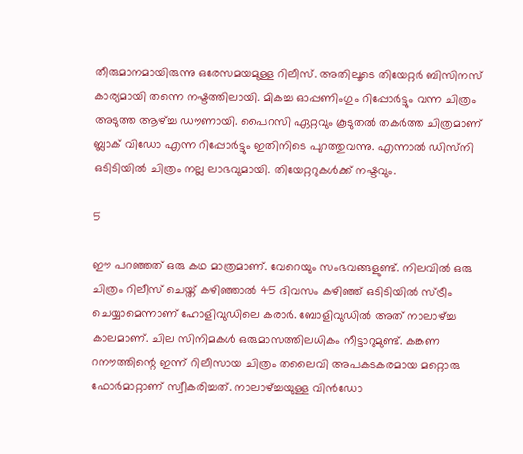തീരുമാനമായിരുന്നു ഒരേസമയമുള്ള റിലീസ്. അതിലൂടെ തിയേറ്റര്‍ ബിസിനസ് കാര്യമായി തന്നെ നഷ്ടത്തിലായി. മികച്ച ഓപ്പണിംഗും റിപ്പോര്‍ട്ടും വന്ന ചിത്രം അടുത്ത ആഴ്ച്ച ഡൗണായി. പൈറസി ഏറ്റവും കൂടുതല്‍ തകര്‍ത്ത ചിത്രമാണ് ബ്ലാക് വിഡോ എന്ന റിപ്പോര്‍ട്ടും ഇതിനിടെ പുറത്തുവന്നു. എന്നാല്‍ ഡിസ്‌നി ഒടിടിയില്‍ ചിത്രം നല്ല ലാഭവുമായി. തിയേറ്ററുകള്‍ക്ക് നഷ്ടവും.

5

ഈ പറഞ്ഞത് ഒരു കഥ മാത്രമാണ്. വേറെയും സംഭവങ്ങളുണ്ട്. നിലവില്‍ ഒരു ചിത്രം റിലീസ് ചെയ്ത് കഴിഞ്ഞാല്‍ 45 ദിവസം കഴിഞ്ഞ് ഒടിടിയില്‍ സ്ട്രീം ചെയ്യാമെന്നാണ് ഹോളിവുഡിലെ കരാര്‍. ബോളിവുഡില്‍ അത് നാലാഴ്ച്ച കാലമാണ്. ചില സിനിമകള്‍ ഒരുമാസത്തിലധികം നീട്ടാറുമുണ്ട്. കങ്കണ റനൗത്തിന്റെ ഇന്ന് റിലീസായ ചിത്രം തലൈവി അപകടകരമായ മറ്റൊരു ഫോര്‍മാറ്റാണ് സ്വീകരിച്ചത്. നാലാഴ്ച്ചയുള്ള വിന്‍ഡോ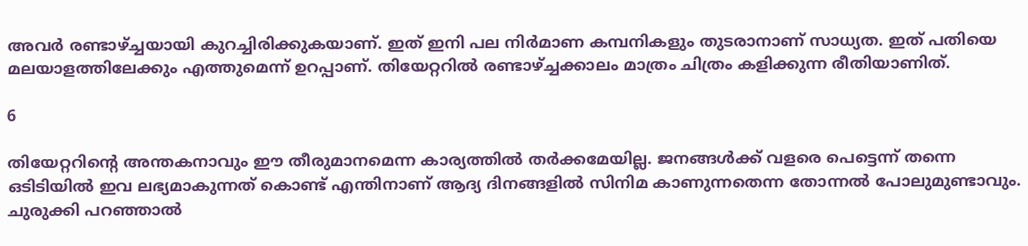അവര്‍ രണ്ടാഴ്ച്ചയായി കുറച്ചിരിക്കുകയാണ്. ഇത് ഇനി പല നിര്‍മാണ കമ്പനികളും തുടരാനാണ് സാധ്യത. ഇത് പതിയെ മലയാളത്തിലേക്കും എത്തുമെന്ന് ഉറപ്പാണ്. തിയേറ്ററില്‍ രണ്ടാഴ്ച്ചക്കാലം മാത്രം ചിത്രം കളിക്കുന്ന രീതിയാണിത്.

6

തിയേറ്ററിന്റെ അന്തകനാവും ഈ തീരുമാനമെന്ന കാര്യത്തില്‍ തര്‍ക്കമേയില്ല. ജനങ്ങള്‍ക്ക് വളരെ പെട്ടെന്ന് തന്നെ ഒടിടിയില്‍ ഇവ ലഭ്യമാകുന്നത് കൊണ്ട് എന്തിനാണ് ആദ്യ ദിനങ്ങളില്‍ സിനിമ കാണുന്നതെന്ന തോന്നല്‍ പോലുമുണ്ടാവും. ചുരുക്കി പറഞ്ഞാല്‍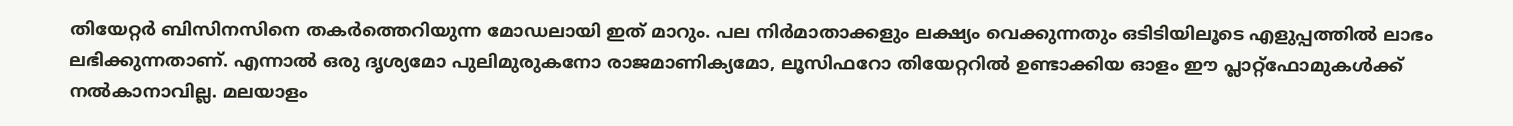തിയേറ്റര്‍ ബിസിനസിനെ തകര്‍ത്തെറിയുന്ന മോഡലായി ഇത് മാറും. പല നിര്‍മാതാക്കളും ലക്ഷ്യം വെക്കുന്നതും ഒടിടിയിലൂടെ എളുപ്പത്തില്‍ ലാഭം ലഭിക്കുന്നതാണ്. എന്നാല്‍ ഒരു ദൃശ്യമോ പുലിമുരുകനോ രാജമാണിക്യമോ, ലൂസിഫറോ തിയേറ്ററില്‍ ഉണ്ടാക്കിയ ഓളം ഈ പ്ലാറ്റ്‌ഫോമുകള്‍ക്ക് നല്‍കാനാവില്ല. മലയാളം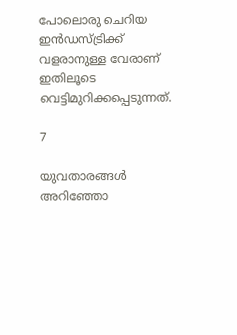പോലൊരു ചെറിയ ഇന്‍ഡസ്ട്രിക്ക് വളരാനുള്ള വേരാണ് ഇതിലൂടെ വെട്ടിമുറിക്കപ്പെടുന്നത്.

7

യുവതാരങ്ങള്‍ അറിഞ്ഞോ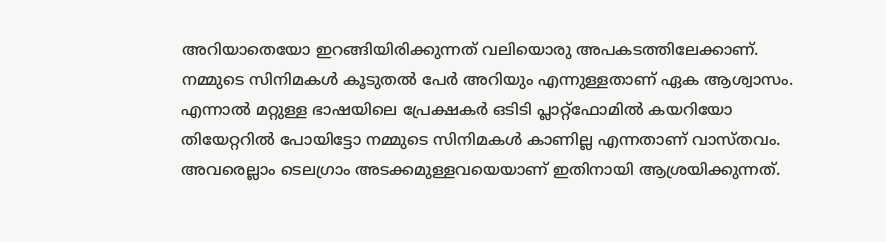അറിയാതെയോ ഇറങ്ങിയിരിക്കുന്നത് വലിയൊരു അപകടത്തിലേക്കാണ്. നമ്മുടെ സിനിമകള്‍ കൂടുതല്‍ പേര്‍ അറിയും എന്നുള്ളതാണ് ഏക ആശ്വാസം. എന്നാല്‍ മറ്റുള്ള ഭാഷയിലെ പ്രേക്ഷകര്‍ ഒടിടി പ്ലാറ്റ്‌ഫോമില്‍ കയറിയോ തിയേറ്ററില്‍ പോയിട്ടോ നമ്മുടെ സിനിമകള്‍ കാണില്ല എന്നതാണ് വാസ്തവം. അവരെല്ലാം ടെലഗ്രാം അടക്കമുള്ളവയെയാണ് ഇതിനായി ആശ്രയിക്കുന്നത്.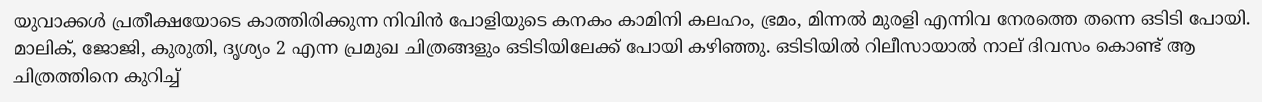യുവാക്കള്‍ പ്രതീക്ഷയോടെ കാത്തിരിക്കുന്ന നിവിന്‍ പോളിയുടെ കനകം കാമിനി കലഹം, ഭ്രമം, മിന്നല്‍ മുരളി എന്നിവ നേരത്തെ തന്നെ ഒടിടി പോയി. മാലിക്, ജോജി, കുരുതി, ദൃശ്യം 2 എന്ന പ്രമുഖ ചിത്രങ്ങളും ഒടിടിയിലേക്ക് പോയി കഴിഞ്ഞു. ഒടിടിയില്‍ റിലീസായാല്‍ നാല് ദിവസം കൊണ്ട് ആ ചിത്രത്തിനെ കുറിച്ച്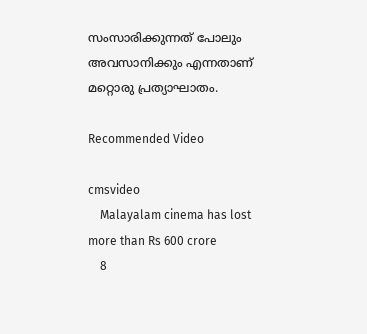സംസാരിക്കുന്നത് പോലും അവസാനിക്കും എന്നതാണ് മറ്റൊരു പ്രത്യാഘാതം.

Recommended Video

cmsvideo
    Malayalam cinema has lost more than Rs 600 crore
    8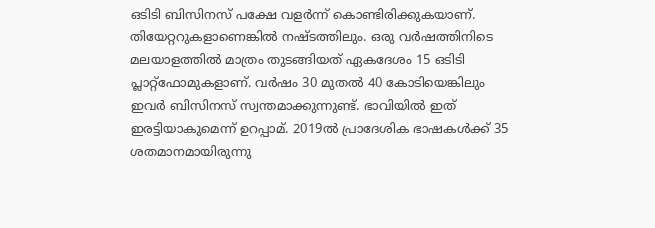ഒടിടി ബിസിനസ് പക്ഷേ വളര്‍ന്ന് കൊണ്ടിരിക്കുകയാണ്. തിയേറ്ററുകളാണെങ്കില്‍ നഷ്ടത്തിലും. ഒരു വര്‍ഷത്തിനിടെ മലയാളത്തില്‍ മാത്രം തുടങ്ങിയത് ഏകദേശം 15 ഒടിടി പ്ലാറ്റ്‌ഫോമുകളാണ്. വര്‍ഷം 30 മുതല്‍ 40 കോടിയെങ്കിലും ഇവര്‍ ബിസിനസ് സ്വന്തമാക്കുന്നുണ്ട്. ഭാവിയില്‍ ഇത് ഇരട്ടിയാകുമെന്ന് ഉറപ്പാമ്. 2019ല്‍ പ്രാദേശിക ഭാഷകള്‍ക്ക് 35 ശതമാനമായിരുന്നു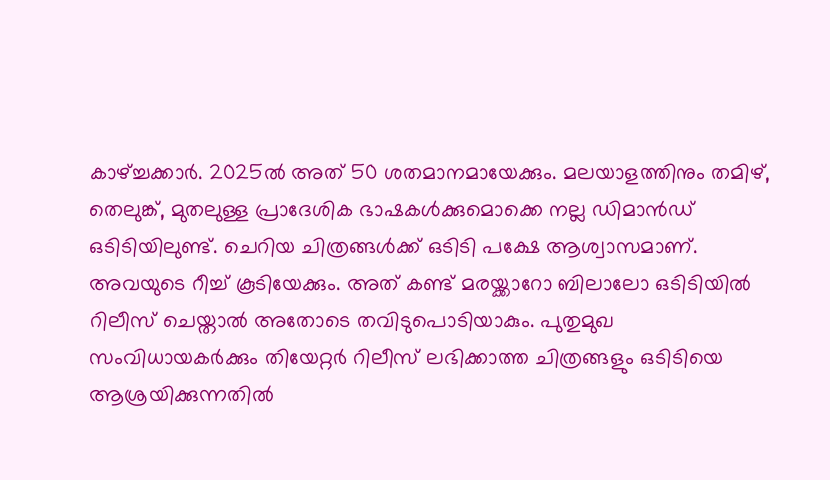കാഴ്ച്ചക്കാര്‍. 2025ല്‍ അത് 50 ശതമാനമായേക്കും. മലയാളത്തിനും തമിഴ്, തെലുങ്ക്, മുതലുള്ള പ്രാദേശിക ഭാഷകള്‍ക്കുമൊക്കെ നല്ല ഡിമാന്‍ഡ് ഒടിടിയിലുണ്ട്. ചെറിയ ചിത്രങ്ങള്‍ക്ക് ഒടിടി പക്ഷേ ആശ്വാസമാണ്. അവയുടെ റീച്ച് കൂടിയേക്കും. അത് കണ്ട് മരയ്ക്കാറോ ബിലാലോ ഒടിടിയില്‍ റിലീസ് ചെയ്താല്‍ അതോടെ തവിടുപൊടിയാകും. പുതുമുഖ സംവിധായകര്‍ക്കും തിയേറ്റര്‍ റിലീസ് ലഭിക്കാത്ത ചിത്രങ്ങളും ഒടിടിയെ ആശ്രയിക്കുന്നതില്‍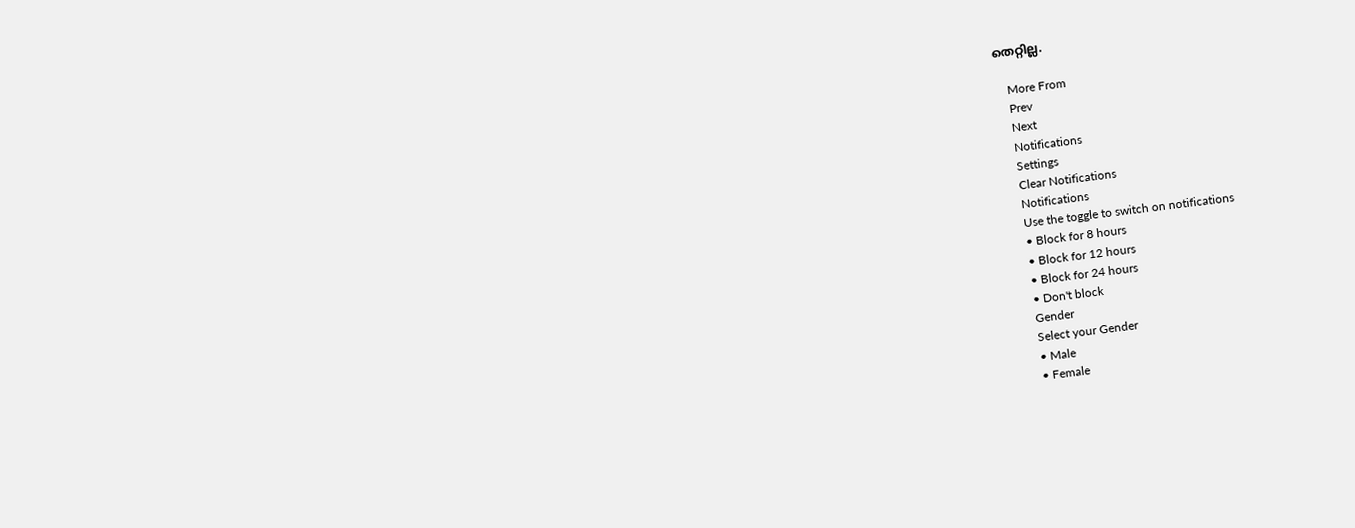തെറ്റില്ല.

    More From
    Prev
    Next
    Notifications
    Settings
    Clear Notifications
    Notifications
    Use the toggle to switch on notifications
    • Block for 8 hours
    • Block for 12 hours
    • Block for 24 hours
    • Don't block
    Gender
    Select your Gender
    • Male
    • Female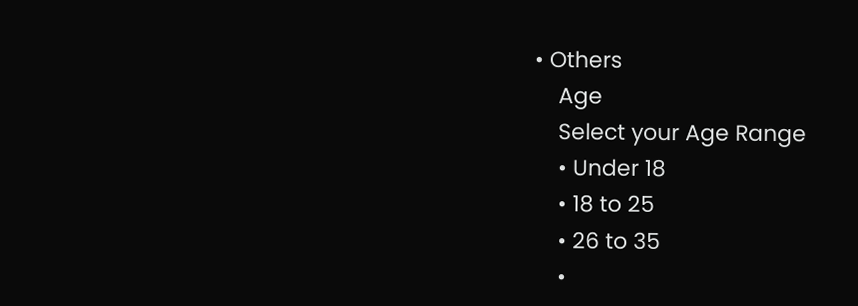• Others
    Age
    Select your Age Range
    • Under 18
    • 18 to 25
    • 26 to 35
    •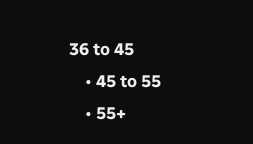36 to 45
    • 45 to 55
    • 55+